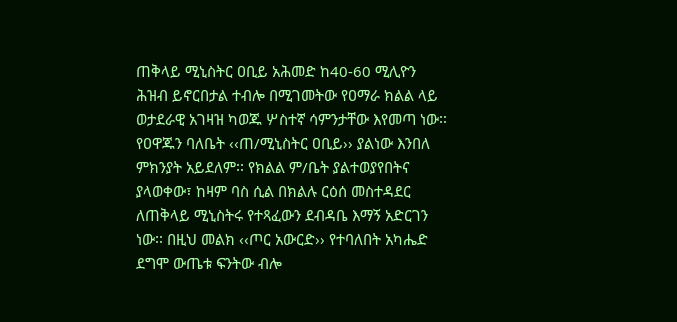ጠቅላይ ሚኒስትር ዐቢይ አሕመድ ከ40-60 ሚሊዮን ሕዝብ ይኖርበታል ተብሎ በሚገመትው የዐማራ ክልል ላይ ወታደራዊ አገዛዝ ካወጁ ሦስተኛ ሳምንታቸው እየመጣ ነው፡፡ የዐዋጁን ባለቤት ‹‹ጠ/ሚኒስትር ዐቢይ›› ያልነው እንበለ ምክንያት አይደለም፡፡ የክልል ም/ቤት ያልተወያየበትና ያላወቀው፣ ከዛም ባስ ሲል በክልሉ ርዕሰ መስተዳደር ለጠቅላይ ሚኒስትሩ የተጻፈውን ደብዳቤ እማኝ አድርገን ነው፡፡ በዚህ መልክ ‹‹ጦር አውርድ›› የተባለበት አካሔድ ደግሞ ውጤቱ ፍንትው ብሎ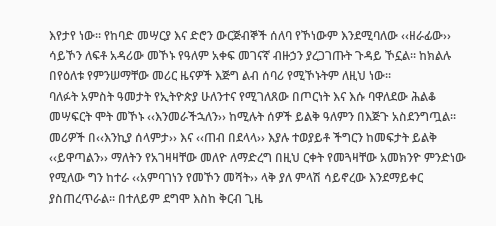እየታየ ነው፡፡ የከባድ መሣርያ እና ድሮን ውርጅብኞች ሰለባ የኾነውም እንደሚባለው ‹‹ዘራፊው›› ሳይኾን ለፍቶ አዳሪው መኾኑ የዓለም አቀፍ መገናኛ ብዙኃን ያረጋገጡት ጉዳይ ኾኗል፡፡ ከክልሉ በየዕለቱ የምንሠማቸው መሪር ዜናዎች እጅግ ልብ ሰባሪ የሚኾኑትም ለዚህ ነው፡፡
ባለፉት አምስት ዓመታት የኢትዮጵያ ሁለንተና የሚገለጸው በጦርነት እና እሱ ባዋለደው ሕልቆ መሣፍርት ሞት መኾኑ ‹‹እንመራችኋለን›› ከሚሉት ሰዎች ይልቅ ዓለምን በእጅጉ አስደንግጧል፡፡ መሪዎች በ‹‹እንኪያ ሰላምታ›› እና ‹‹ጠብ በደላላ›› እያሉ ተወያይቶ ችግርን ከመፍታት ይልቅ ‹‹ይዋጣልን›› ማለትን የአገዛዛቸው መለዮ ለማድረግ በዚህ ርቀት የመጓዛቸው አመክንዮ ምንድነው የሚለው ግን ከተራ ‹‹አምባገነን የመኾን መሻት›› ላቅ ያለ ምላሽ ሳይኖረው እንደማይቀር ያስጠረጥራል፡፡ በተለይም ደግሞ እስከ ቅርብ ጊዜ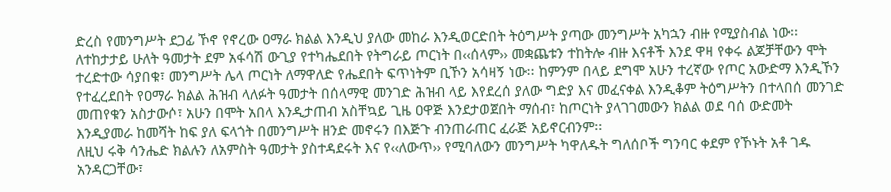ድረስ የመንግሥት ደጋፊ ኾኖ የኖረው ዐማራ ክልል እንዲህ ያለው መከራ እንዲወርድበት ትዕግሥት ያጣው መንግሥት አካኋን ብዙ የሚያስብል ነው፡፡
ለተከታታይ ሁለት ዓመታት ደም አፋሳሽ ውጊያ የተካሔደበት የትግራይ ጦርነት በ‹‹ሰላም›› መቋጨቱን ተከትሎ ብዙ እናቶች እንደ ዋዛ የቀሩ ልጆቻቸውን ሞት ተረድተው ሳያበቁ፣ መንግሥት ሌላ ጦርነት ለማዋለድ የሔደበት ፍጥነትም ቢኾን አሳዛኝ ነው፡፡ ከምንም በላይ ደግሞ አሁን ተረኛው የጦር አውድማ እንዲኾን የተፈረደበት የዐማራ ክልል ሕዝብ ላለፉት ዓመታት በሰላማዊ መንገድ ሕዝብ ላይ እየደረሰ ያለው ግድያ እና መፈናቀል እንዲቆም ትዕግሥትን በተላበሰ መንገድ መጠየቁን አስታውሶ፣ አሁን በሞት አበላ እንዲታጠብ አስቸኳይ ጊዜ ዐዋጅ እንደታወጀበት ማሰብ፣ ከጦርነት ያላገገመውን ክልል ወደ ባሰ ውድመት እንዲያመራ ከመሻት ከፍ ያለ ፍላጎት በመንግሥት ዘንድ መኖሩን በእጅጉ ብንጠራጠር ፈራጅ አይኖርብንም፡፡
ለዚህ ሩቅ ሳንሔድ ክልሉን ለአምስት ዓመታት ያስተዳደሩት እና የ‹‹ለውጥ›› የሚባለውን መንግሥት ካዋለዱት ግለሰቦች ግንባር ቀደም የኾኑት አቶ ገዱ አንዳርጋቸው፣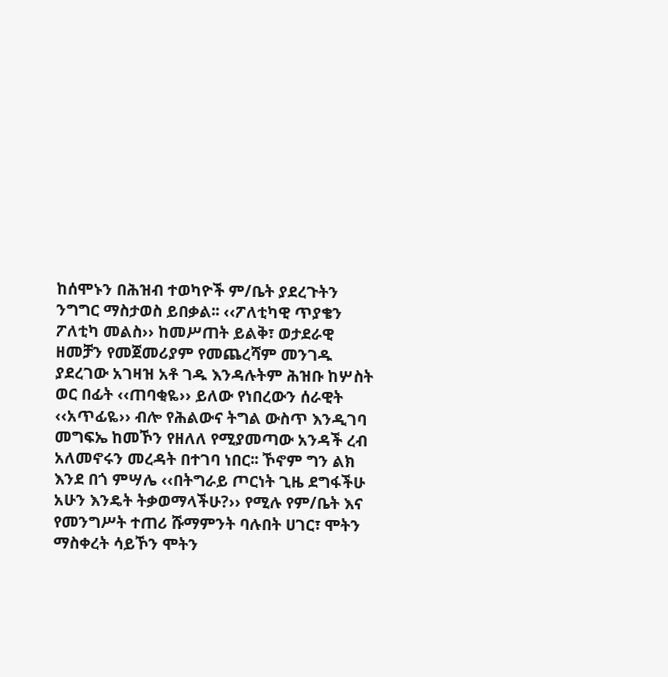ከሰሞኑን በሕዝብ ተወካዮች ም/ቤት ያደረጉትን ንግግር ማስታወስ ይበቃል፡፡ ‹‹ፖለቲካዊ ጥያቄን ፖለቲካ መልስ›› ከመሥጠት ይልቅ፣ ወታደራዊ ዘመቻን የመጀመሪያም የመጨረሻም መንገዱ ያደረገው አገዛዝ አቶ ገዱ እንዳሉትም ሕዝቡ ከሦስት ወር በፊት ‹‹ጠባቂዬ›› ይለው የነበረውን ሰራዊት ‹‹አጥፊዬ›› ብሎ የሕልውና ትግል ውስጥ እንዲገባ መግፍኤ ከመኾን የዘለለ የሚያመጣው አንዳች ረብ አለመኖሩን መረዳት በተገባ ነበር፡፡ ኾኖም ግን ልክ እንደ በጎ ምሣሌ ‹‹በትግራይ ጦርነት ጊዜ ደግፋችሁ አሁን እንዴት ትቃወማላችሁ?›› የሚሉ የም/ቤት እና የመንግሥት ተጠሪ ሹማምንት ባሉበት ሀገር፣ ሞትን ማስቀረት ሳይኾን ሞትን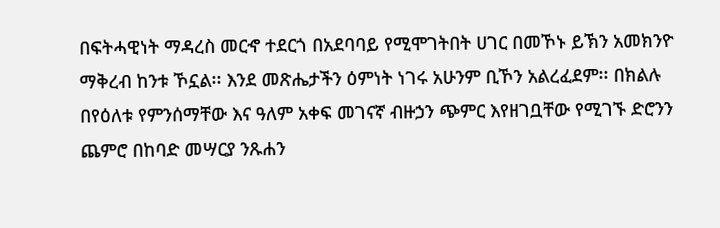በፍትሓዊነት ማዳረስ መርኆ ተደርጎ በአደባባይ የሚሞገትበት ሀገር በመኾኑ ይኽን አመክንዮ ማቅረብ ከንቱ ኾኗል፡፡ እንደ መጽሔታችን ዕምነት ነገሩ አሁንም ቢኾን አልረፈደም፡፡ በክልሉ በየዕለቱ የምንሰማቸው እና ዓለም አቀፍ መገናኛ ብዙኃን ጭምር እየዘገቧቸው የሚገኙ ድሮንን ጨምሮ በከባድ መሣርያ ንጹሐን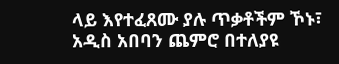ላይ እየተፈጸሙ ያሉ ጥቃቶችም ኾኑ፣ አዲስ አበባን ጨምሮ በተለያዩ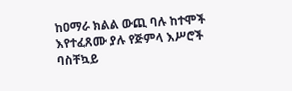ከዐማራ ክልል ውጪ ባሉ ከተሞች እየተፈጸሙ ያሉ የጅምላ እሥሮች ባስቸኳይ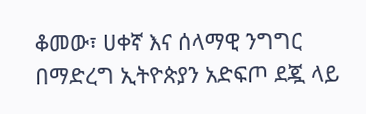ቆመው፣ ሀቀኛ እና ሰላማዊ ንግግር በማድረግ ኢትዮጵያን አድፍጦ ደጇ ላይ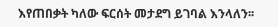እየጠበቃት ካለው ፍርሰት መታደግ ይገባል እንላለን፡፡